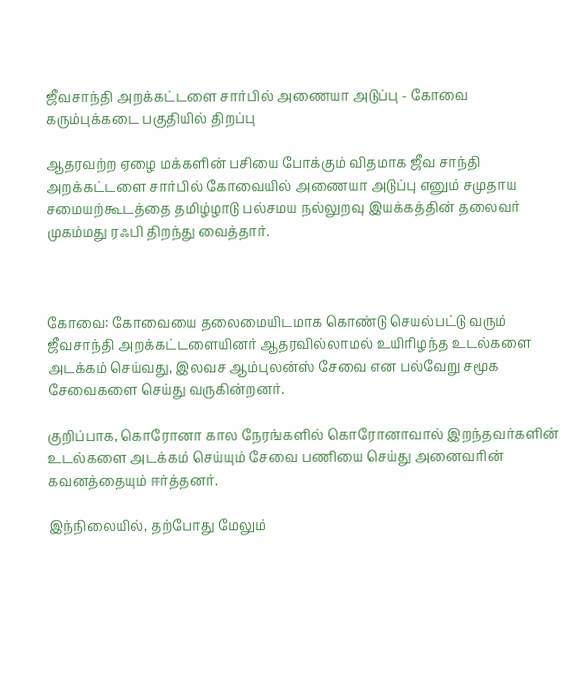ஜீவசாந்தி அறக்கட்டளை சார்பில் அணையா அடுப்பு - கோவை கரும்புக்கடை பகுதியில் திறப்பு

ஆதரவற்ற ஏழை மக்களின் பசியை போக்கும் விதமாக ஜீவ சாந்தி அறக்கட்டளை சார்பில் கோவையில் அணையா அடுப்பு எனும் சமுதாய சமையற்கூடத்தை தமிழ்ழாடு பல்சமய நல்லுறவு இயக்கத்தின் தலைவர் முகம்மது ரஃபி திறந்து வைத்தார்.



கோவை: கோவையை தலைமையிடமாக கொண்டு செயல்பட்டு வரும் ஜீவசாந்தி அறக்கட்டளையினர் ஆதரவில்லாமல் உயிரிழந்த உடல்களை அடக்கம் செய்வது, இலவச ஆம்புலன்ஸ் சேவை என பல்வேறு சமூக சேவைகளை செய்து வருகின்றனர்.

குறிப்பாக, கொரோனா கால நேரங்களில் கொரோனாவால் இறந்தவர்களின் உடல்களை அடக்கம் செய்யும் சேவை பணியை செய்து அனைவரின் கவனத்தையும் ஈர்த்தனர்.

இந்நிலையில், தற்போது மேலும்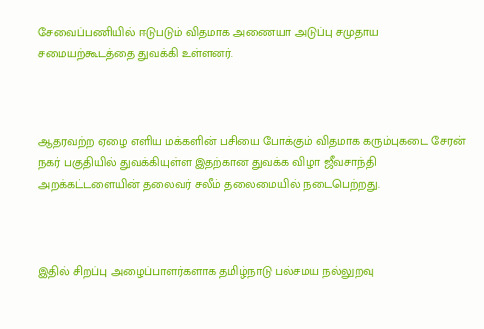சேவைப்பணியில் ஈடுபடும் விதமாக அணையா அடுப்பு சமுதாய சமையற்கூடத்தை துவக்கி உள்ளனர்.



ஆதரவற்ற ஏழை எளிய மக்களின் பசியை போக்கும் விதமாக கரும்புகடை சேரன் நகர் பகுதியில் துவக்கியுள்ள இதற்கான துவக்க விழா ஜீவசாந்தி அறக்கட்டளையின் தலைவர் சலீம் தலைமையில் நடைபெற்றது.



இதில் சிறப்பு அழைப்பாளர்களாக தமிழ்நாடு பல்சமய நல்லுறவு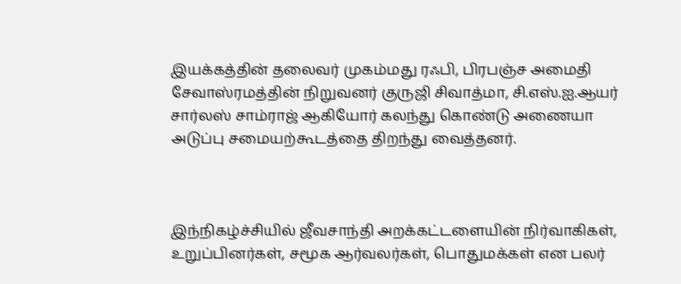இயக்கத்தின் தலைவர் முகம்மது ரஃபி, பிரபஞ்ச அமைதி சேவாஸ்ரமத்தின் நிறுவனர் குருஜி சிவாத்மா, சி.எஸ்.ஐ.ஆயர் சார்லஸ் சாம்ராஜ் ஆகியோர் கலந்து கொண்டு அணையா அடுப்பு சமையற்கூடத்தை திறந்து வைத்தனர்.



இந்நிகழ்ச்சியில் ஜீவசாந்தி அறக்கட்டளையின் நிர்வாகிகள், உறுப்பினர்கள், சமூக ஆர்வலர்கள், பொதுமக்கள் என பலர்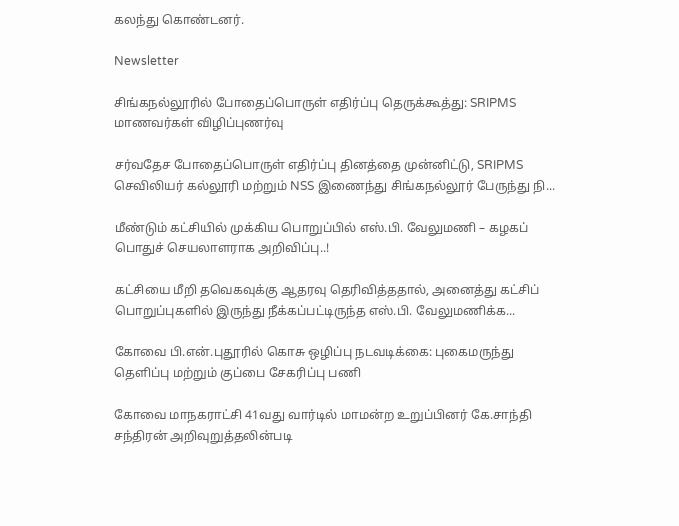கலந்து கொண்டனர்.

Newsletter

சிங்கநல்லூரில் போதைப்பொருள் எதிர்ப்பு தெருக்கூத்து: SRIPMS மாணவர்கள் விழிப்புணர்வு

சர்வதேச போதைப்பொருள் எதிர்ப்பு தினத்தை முன்னிட்டு, SRIPMS செவிலியர் கல்லூரி மற்றும் NSS இணைந்து சிங்கநல்லூர் பேருந்து நி...

மீண்டும் கட்சியில் முக்கிய பொறுப்பில் எஸ்.பி. வேலுமணி – கழகப் பொதுச் செயலாளராக அறிவிப்பு..!

கட்சியை மீறி தவெகவுக்கு ஆதரவு தெரிவித்ததால், அனைத்து கட்சிப் பொறுப்புகளில் இருந்து நீக்கப்பட்டிருந்த எஸ்.பி. வேலுமணிக்க...

கோவை பி.என்.புதூரில் கொசு ஒழிப்பு நடவடிக்கை: புகைமருந்து தெளிப்பு மற்றும் குப்பை சேகரிப்பு பணி

கோவை மாநகராட்சி 41வது வார்டில் மாமன்ற உறுப்பினர் கே.சாந்தி சந்திரன் அறிவுறுத்தலின்படி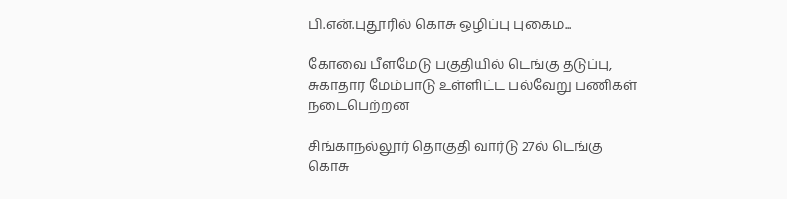பி.என்.புதூரில் கொசு ஒழிப்பு புகைம...

கோவை பீளமேடு பகுதியில் டெங்கு தடுப்பு, சுகாதார மேம்பாடு உள்ளிட்ட பல்வேறு பணிகள் நடைபெற்றன

சிங்காநல்லூர் தொகுதி வார்டு 27ல் டெங்கு கொசு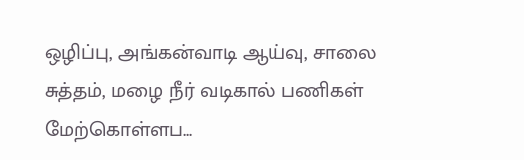ஒழிப்பு, அங்கன்வாடி ஆய்வு, சாலை சுத்தம், மழை நீர் வடிகால் பணிகள் மேற்கொள்ளப...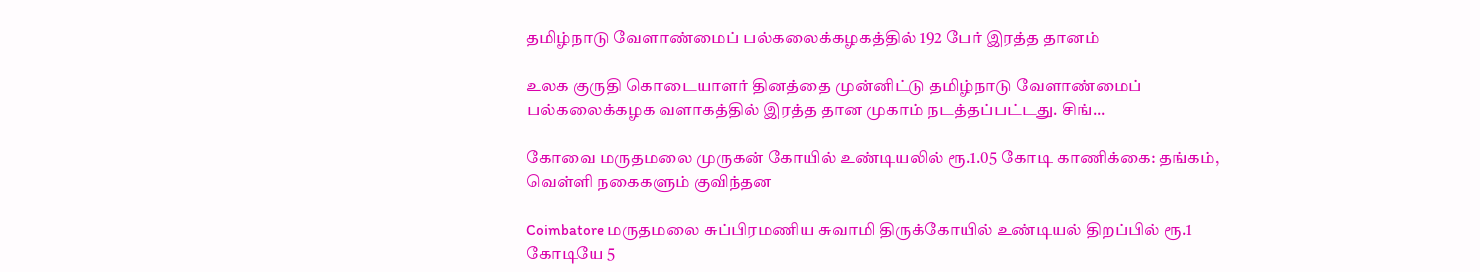தமிழ்நாடு வேளாண்மைப் பல்கலைக்கழகத்தில் 192 பேர் இரத்த தானம்

உலக குருதி கொடையாளர் தினத்தை முன்னிட்டு தமிழ்நாடு வேளாண்மைப் பல்கலைக்கழக வளாகத்தில் இரத்த தான முகாம் நடத்தப்பட்டது. சிங்...

கோவை மருதமலை முருகன் கோயில் உண்டியலில் ரூ.1.05 கோடி காணிக்கை: தங்கம், வெள்ளி நகைகளும் குவிந்தன

Coimbatore மருதமலை சுப்பிரமணிய சுவாமி திருக்கோயில் உண்டியல் திறப்பில் ரூ.1 கோடியே 5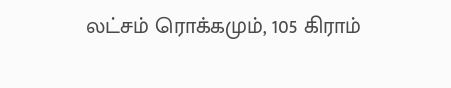லட்சம் ரொக்கமும், 105 கிராம்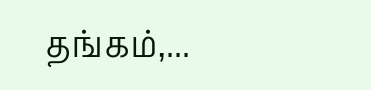தங்கம்,...